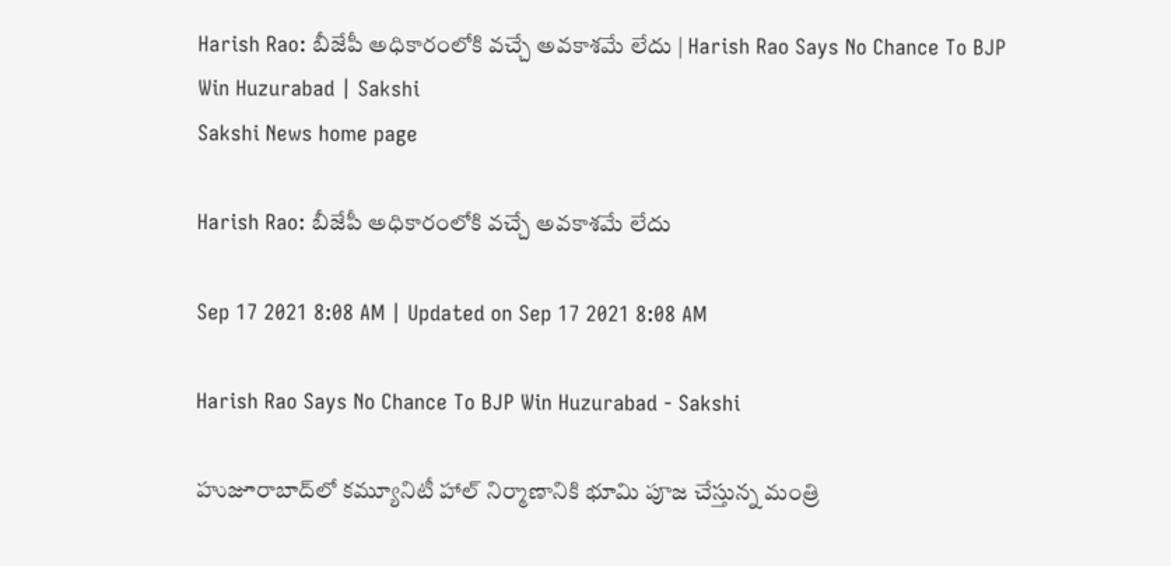Harish Rao: బీజేపీ అధికారంలోకి వచ్చే అవకాశమే లేదు | Harish Rao Says No Chance To BJP Win Huzurabad | Sakshi
Sakshi News home page

Harish Rao: బీజేపీ అధికారంలోకి వచ్చే అవకాశమే లేదు

Sep 17 2021 8:08 AM | Updated on Sep 17 2021 8:08 AM

Harish Rao Says No Chance To BJP Win Huzurabad - Sakshi

హుజూరాబాద్‌లో కమ్యూనిటీ హాల్‌ నిర్మాణానికి భూమి పూజ చేస్తున్న మంత్రి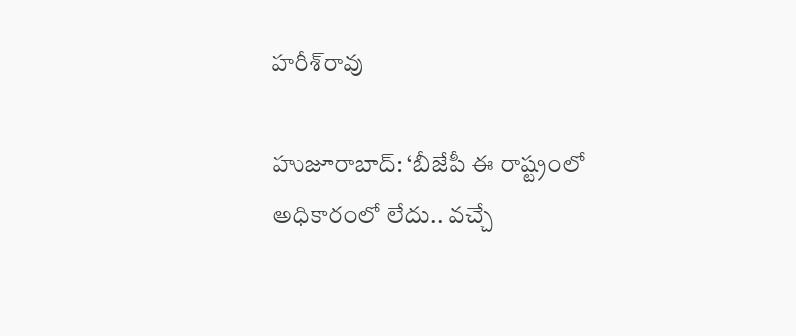హరీశ్‌రావు

హుజూరాబాద్‌: ‘బీజేపీ ఈ రాష్ట్రంలో అధికారంలో లేదు.. వచ్చే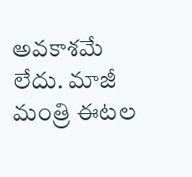అవకాశమే లేదు. మాజీ మంత్రి ఈటల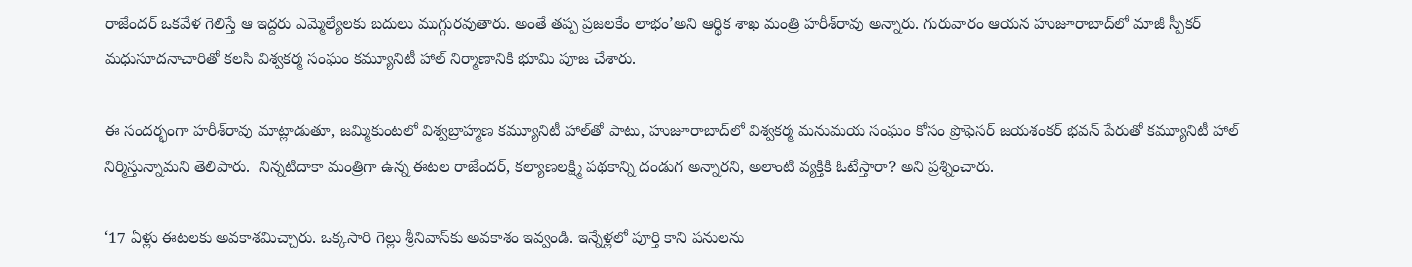రాజేందర్‌ ఒకవేళ గెలిస్తే ఆ ఇద్దరు ఎమ్మెల్యేలకు బదులు ముగ్గురవుతారు. అంతే తప్ప ప్రజలకేం లాభం’అని ఆర్థిక శాఖ మంత్రి హరీశ్‌రావు అన్నారు. గురువారం ఆయన హుజూరాబాద్‌లో మాజీ స్పీకర్‌ మధుసూదనాచారితో కలసి విశ్వకర్మ సంఘం కమ్యూనిటీ హాల్‌ నిర్మాణానికి భూమి పూజ చేశారు.

ఈ సందర్భంగా హరీశ్‌రావు మాట్లాడుతూ, జమ్మికుంటలో విశ్వబ్రాహ్మణ కమ్యూనిటీ హాల్‌తో పాటు, హుజూరాబాద్‌లో విశ్వకర్మ మనుమయ సంఘం కోసం ప్రొఫెసర్‌ జయశంకర్‌ భవన్‌ పేరుతో కమ్యూనిటీ హాల్‌ నిర్మిస్తున్నామని తెలిపారు.  నిన్నటిదాకా మంత్రిగా ఉన్న ఈటల రాజేందర్, కల్యాణలక్ష్మి పథకాన్ని దండుగ అన్నారని, అలాంటి వ్యక్తికి ఓటేస్తారా? అని ప్రశ్నించారు.

‘17 ఏళ్లు ఈటలకు అవకాశమిచ్చారు. ఒక్కసారి గెల్లు శ్రీనివాస్‌కు అవకాశం ఇవ్వండి. ఇన్నేళ్లలో పూర్తి కాని పనులను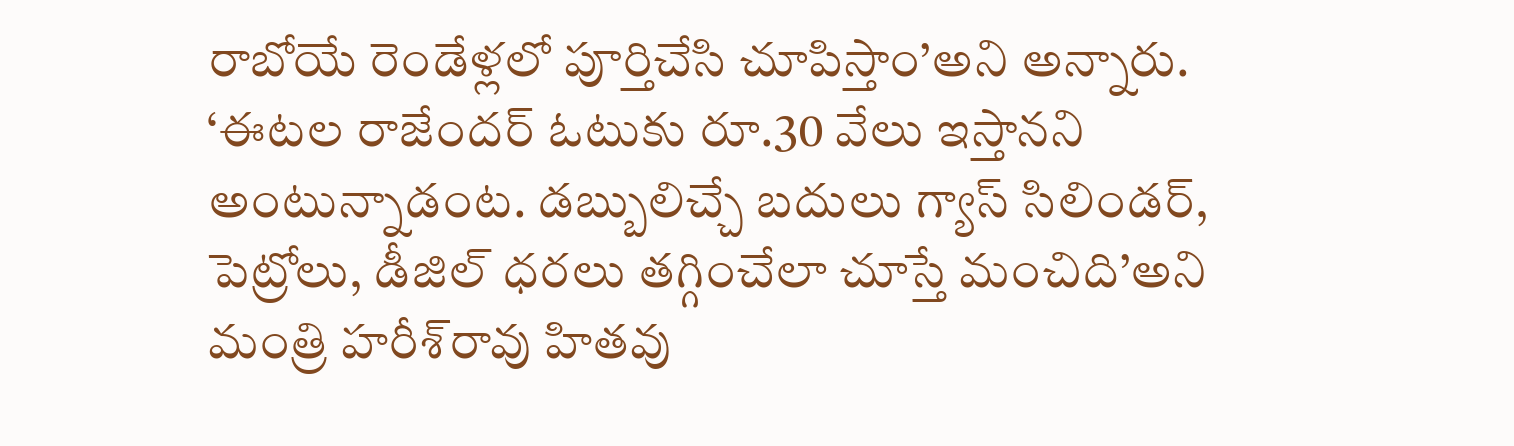రాబోయే రెండేళ్లలో పూర్తిచేసి చూపిస్తాం’అని అన్నారు. ‘ఈటల రాజేందర్‌ ఓటుకు రూ.30 వేలు ఇస్తానని అంటున్నాడంట. డబ్బులిచ్చే బదులు గ్యాస్‌ సిలిండర్, పెట్రోలు, డీజిల్‌ ధరలు తగ్గించేలా చూస్తే మంచిది’అని మంత్రి హరీశ్‌రావు హితవు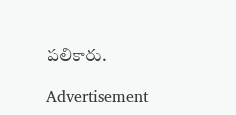పలికారు.

Advertisement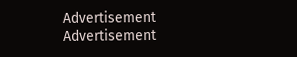Advertisement
Advertisement